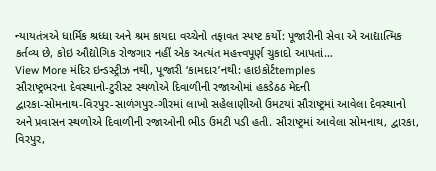ન્યાયતંત્રએ ધાર્મિક શ્રધ્ધા અને શ્રમ કાયદા વચ્ચેનો તફાવત સ્પષ્ટ કર્યો: પૂજારીની સેવા એ આદ્યાત્મિક કર્તવ્ય છે, કોઇ ઔદ્યોગિક રોજગાર નહીં એક અત્યંત મહત્ત્વપૂર્ણ ચુકાદો આપતાં…
View More મંદિર ઇન્ડસ્ટ્રીઝ નથી, પૂજારી ‘કામદાર’નથી: હાઇકોર્ટtemples
સૌરાષ્ટ્રભરના દેવસ્થાનો-ટુરીસ્ટ સ્થળોએ દિવાળીની રજાઓમાં હકડેઠઠ મેદની
દ્વારકા-સોમનાથ-વિરપુર-સાળંગપુર-ગીરમાં લાખો સહેલાણીઓ ઉમટયાં સૌરાષ્ટ્રમાં આવેલા દેવસ્થાનો અને પ્રવાસન સ્થળોએ દિવાળીની રજાઓની ભીડ ઉમટી પડી હતી. સૌરાષ્ટ્રમાં આવેલા સોમનાથ, દ્વારકા, વિરપુર,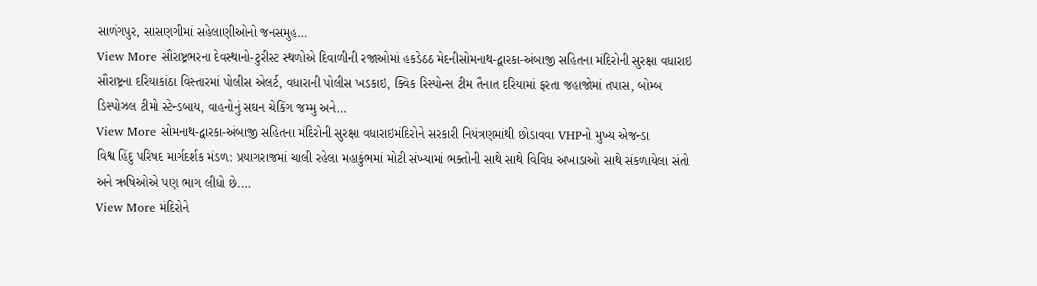સાળંગપુર, સાસણગીમાં સહેલાણીઓનો જનસમુહ…
View More સૌરાષ્ટ્રભરના દેવસ્થાનો-ટુરીસ્ટ સ્થળોએ દિવાળીની રજાઓમાં હકડેઠઠ મેદનીસોમનાથ-દ્વારકા-અંબાજી સહિતના મંદિરોની સુરક્ષા વધારાઇ
સૌરાષ્ટ્રના દરિયાકાંઠા વિસ્તારમાં પોલીસ એલર્ટ, વધારાની પોલીસ ખડકાઇ, ક્વિક રિસ્પોન્સ ટીમ તૈનાત દરિયામાં ફરતા જહાજોમાં તપાસ, બોમ્બ ડિસ્પોઝલ ટીમો સ્ટેન્ડબાય, વાહનોનું સઘન ચેકિંગ જમ્મુ અને…
View More સોમનાથ-દ્વારકા-અંબાજી સહિતના મંદિરોની સુરક્ષા વધારાઇમંદિરોને સરકારી નિયંત્રણમાંથી છોડાવવા VHPનો મુખ્ય એજન્ડા
વિશ્વ હિંદુ પરિષદ માર્ગદર્શક મંડળ: પ્રયાગરાજમાં ચાલી રહેલા મહાકુંભમાં મોટી સંખ્યામાં ભક્તોની સાથે સાથે વિવિધ અખાડાઓ સાથે સંકળાયેલા સંતો અને ઋષિઓએ પણ ભાગ લીધો છે.…
View More મંદિરોને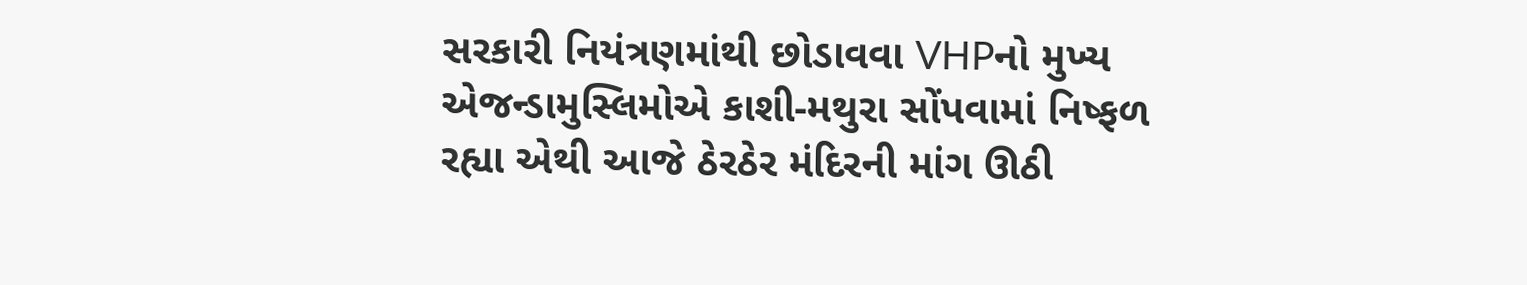સરકારી નિયંત્રણમાંથી છોડાવવા VHPનો મુખ્ય એજન્ડામુસ્લિમોએ કાશી-મથુરા સોંપવામાં નિષ્ફળ રહ્યા એથી આજે ઠેરઠેર મંદિરની માંગ ઊઠી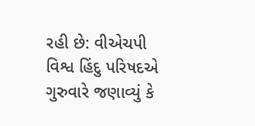રહી છે: વીએચપી
વિશ્વ હિંદુ પરિષદએ ગુરુવારે જણાવ્યું કે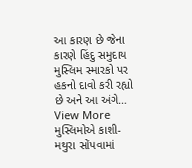આ કારણ છે જેના કારણે હિંદુ સમુદાય મુસ્લિમ સ્મારકો પર હકનો દાવો કરી રહ્યો છે અને આ અંગે…
View More મુસ્લિમોએ કાશી-મથુરા સોંપવામાં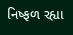નિષ્ફળ રહ્યા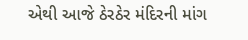એથી આજે ઠેરઠેર મંદિરની માંગ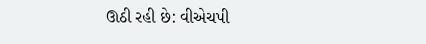ઊઠી રહી છે: વીએચપી